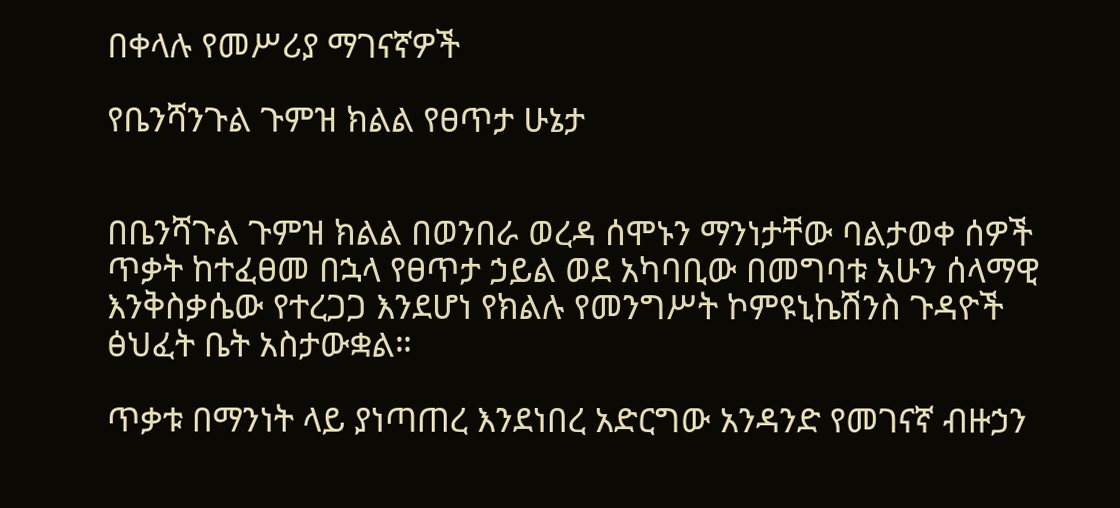በቀላሉ የመሥሪያ ማገናኛዎች

የቤንሻንጉል ጉምዝ ክልል የፀጥታ ሁኔታ


በቤንሻጉል ጉምዝ ክልል በወንበራ ወረዳ ሰሞኑን ማንነታቸው ባልታወቀ ሰዎች ጥቃት ከተፈፀመ በኋላ የፀጥታ ኃይል ወደ አካባቢው በመግባቱ አሁን ሰላማዊ እንቅስቃሴው የተረጋጋ እንደሆነ የክልሉ የመንግሥት ኮምዩኒኬሽንስ ጉዳዮች ፅህፈት ቤት አስታውቋል።

ጥቃቱ በማንነት ላይ ያነጣጠረ እንደነበረ አድርግው አንዳንድ የመገናኛ ብዙኃን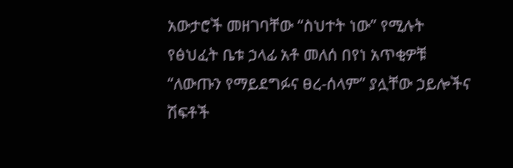አውታሮች መዘገባቸው “ስህተት ነው” የሚሉት የፅህፈት ቤቱ ኃላፊ አቶ መለሰ በየነ አጥቂዎቹ “ለውጡን የማይደግፉና ፀረ-ሰላም” ያሏቸው ኃይሎችና ሽፍቶች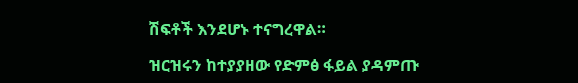ሽፍቶች እንደሆኑ ተናግረዋል።

ዝርዝሩን ከተያያዘው የድምፅ ፋይል ያዳምጡ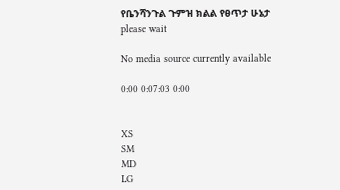የቤንሻንጉል ጉምዝ ክልል የፀጥታ ሁኔታ
please wait

No media source currently available

0:00 0:07:03 0:00


XS
SM
MD
LG